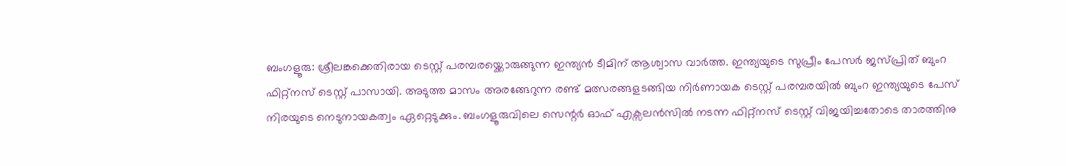ബംഗളൂരു: ശ്രീലങ്കക്കെതിരായ ടെസ്റ്റ് പരമ്പരയ്ക്കൊരുങ്ങുന്ന ഇന്ത്യൻ ടീമിന് ആശ്വാസ വാർത്ത. ഇന്ത്യയുടെ സുപ്രീം പേസർ ജസ്പ്രിത് ബുംറ ഫിറ്റ്നസ് ടെസ്റ്റ് പാസായി. അടുത്ത മാസം അരങ്ങേറുന്ന രണ്ട് മത്സരങ്ങളടങ്ങിയ നിർണായക ടെസ്റ്റ് പരമ്പരയിൽ ബുംറ ഇന്ത്യയുടെ പേസ് നിരയുടെ നെടുനായകത്വം ഏറ്റെടുക്കും. ബംഗളൂരുവിലെ സെന്റർ ഓഫ് എക്സലൻസിൽ നടന്ന ഫിറ്റ്നസ് ടെസ്റ്റ് വിജയിച്ചതോടെ താരത്തിനു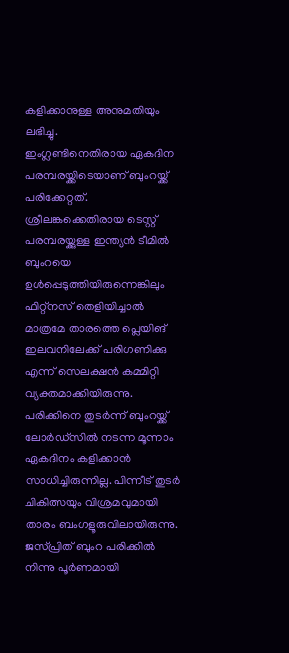കളിക്കാനുള്ള അനുമതിയും ലഭിച്ചു.
ഇംഗ്ലണ്ടിനെതിരായ ഏകദിന പരമ്പരയ്ക്കിടെയാണ് ബുംറയ്ക്ക് പരിക്കേറ്റത്. ശ്രീലങ്കക്കെതിരായ ടെസ്റ്റ് പരമ്പരയ്ക്കുള്ള ഇന്ത്യൻ ടീമിൽ ബുംറയെ ഉൾപ്പെടുത്തിയിരുന്നെങ്കിലും ഫിറ്റ്നസ് തെളിയിച്ചാൽ മാത്രമേ താരത്തെ പ്ലെയിങ് ഇലവനിലേക്ക് പരിഗണിക്കു എന്ന് സെലക്ഷൻ കമ്മിറ്റി വ്യക്തമാക്കിയിരുന്നു. പരിക്കിനെ തുടർന്ന് ബുംറയ്ക്ക് ലോർഡ്സിൽ നടന്ന മൂന്നാം ഏകദിനം കളിക്കാൻ സാധിച്ചിരുന്നില്ല. പിന്നീട് തുടർ ചികിത്സയും വിശ്രമവുമായി താരം ബംഗളൂരുവിലായിരുന്നു.
ജസ്പ്രിത് ബുംറ പരിക്കിൽ നിന്നു പൂർണമായി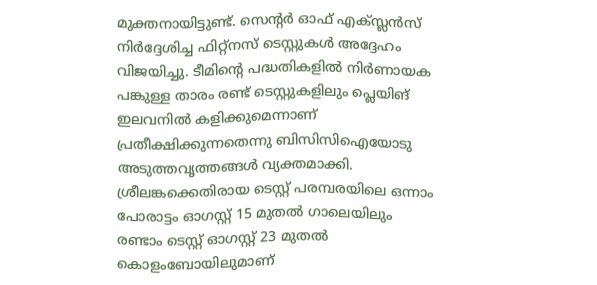മുക്തനായിട്ടുണ്ട്. സെന്റർ ഓഫ് എക്സ്ലൻസ് നിർദ്ദേശിച്ച ഫിറ്റ്നസ് ടെസ്റ്റുകൾ അദ്ദേഹം വിജയിച്ചു. ടീമിന്റെ പദ്ധതികളിൽ നിർണായക പങ്കുള്ള താരം രണ്ട് ടെസ്റ്റുകളിലും പ്ലെയിങ് ഇലവനിൽ കളിക്കുമെന്നാണ് പ്രതീക്ഷിക്കുന്നതെന്നു ബിസിസിഐയോടു അടുത്തവൃത്തങ്ങൾ വ്യക്തമാക്കി.
ശ്രീലങ്കക്കെതിരായ ടെസ്റ്റ് പരമ്പരയിലെ ഒന്നാം പോരാട്ടം ഓഗസ്റ്റ് 15 മുതൽ ഗാലെയിലും രണ്ടാം ടെസ്റ്റ് ഓഗസ്റ്റ് 23 മുതൽ കൊളംബോയിലുമാണ്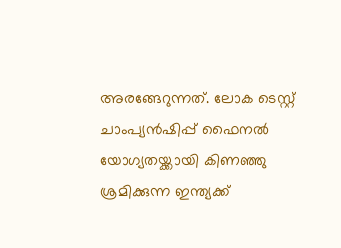അരങ്ങേറുന്നത്. ലോക ടെസ്റ്റ് ചാംപ്യൻഷിപ്പ് ഫൈനൽ യോഗ്യതയ്ക്കായി കിണഞ്ഞു ശ്രമിക്കുന്ന ഇന്ത്യക്ക്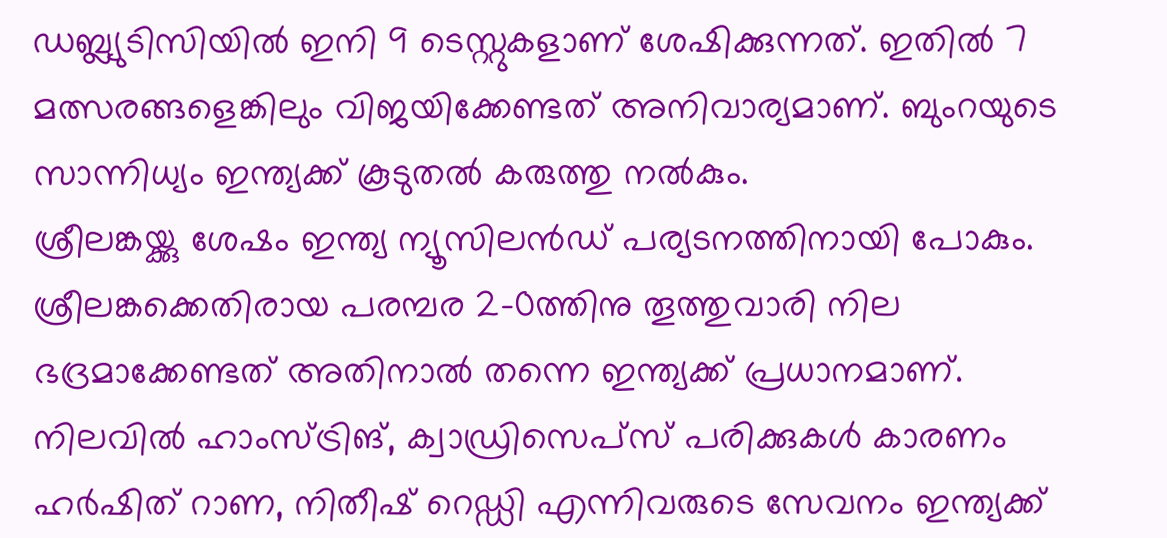ഡബ്ല്യുടിസിയിൽ ഇനി 9 ടെസ്റ്റുകളാണ് ശേഷിക്കുന്നത്. ഇതിൽ 7 മത്സരങ്ങളെങ്കിലും വിജയിക്കേണ്ടത് അനിവാര്യമാണ്. ബുംറയുടെ സാന്നിധ്യം ഇന്ത്യക്ക് കൂടുതൽ കരുത്തു നൽകും.
ശ്രീലങ്കയ്ക്കു ശേഷം ഇന്ത്യ ന്യൂസിലൻഡ് പര്യടനത്തിനായി പോകും. ശ്രീലങ്കക്കെതിരായ പരമ്പര 2-0ത്തിനു തൂത്തുവാരി നില ഭദ്രമാക്കേണ്ടത് അതിനാൽ തന്നെ ഇന്ത്യക്ക് പ്രധാനമാണ്.
നിലവിൽ ഹാംസ്ട്രിങ്, ക്വാഡ്രിസെപ്സ് പരിക്കുകൾ കാരണം ഹർഷിത് റാണ, നിതീഷ് റെഡ്ഡി എന്നിവരുടെ സേവനം ഇന്ത്യക്ക്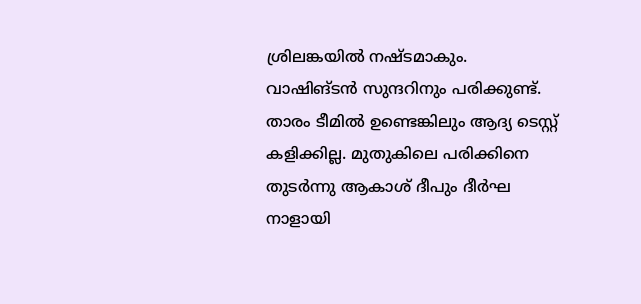ശ്രിലങ്കയിൽ നഷ്ടമാകും. വാഷിങ്ടൻ സുന്ദറിനും പരിക്കുണ്ട്. താരം ടീമിൽ ഉണ്ടെങ്കിലും ആദ്യ ടെസ്റ്റ് കളിക്കില്ല. മുതുകിലെ പരിക്കിനെ തുടർന്നു ആകാശ് ദീപും ദീർഘ നാളായി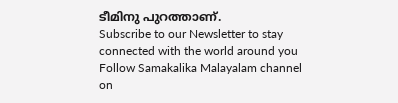ടീമിനു പുറത്താണ്.
Subscribe to our Newsletter to stay connected with the world around you
Follow Samakalika Malayalam channel on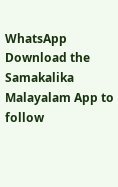WhatsApp
Download the Samakalika Malayalam App to follow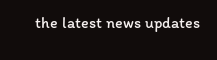the latest news updates